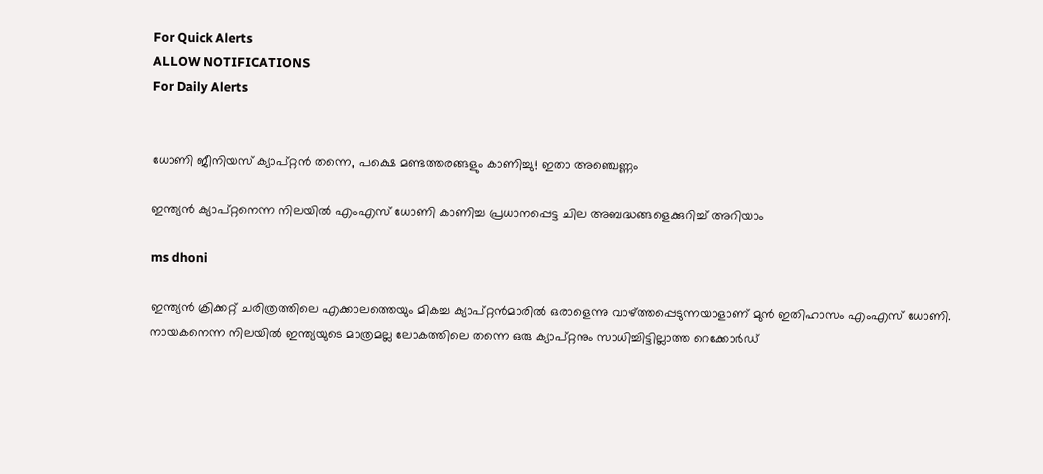For Quick Alerts
ALLOW NOTIFICATIONS
For Daily Alerts


ധോണി ജീനിയസ് ക്യാപ്റ്റന്‍ തന്നെ, പക്ഷെ മണ്ടത്തരങ്ങളും കാണിച്ചു! ഇതാ അഞ്ചെണ്ണം

ഇന്ത്യന്‍ ക്യാപ്റ്റനെന്ന നിലയില്‍ എംഎസ് ധോണി കാണിച്ച പ്രധാനപ്പെട്ട ചില അബദ്ധങ്ങളെക്കുറിച്ച് അറിയാം

ms dhoni

ഇന്ത്യന്‍ ക്രിക്കറ്റ് ചരിത്രത്തിലെ എക്കാലത്തെയും മികച്ച ക്യാപ്റ്റന്‍മാരില്‍ ഒരാളെന്നു വാഴ്ത്തപ്പെടുന്നയാളാണ് മുന്‍ ഇതിഹാസം എംഎസ് ധോണി. നായകനെന്ന നിലയില്‍ ഇന്ത്യയുടെ മാത്രമല്ല ലോകത്തിലെ തന്നെ ഒരു ക്യാപ്റ്റനും സാധിച്ചിട്ടില്ലാത്ത റെക്കോര്‍ഡ്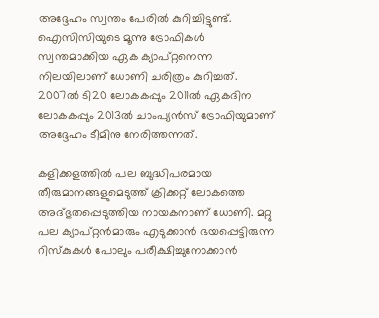അദ്ദേഹം സ്വന്തം പേരില്‍ കുറിച്ചിട്ടുണ്ട്. ഐസിസിയുടെ മൂന്നു ട്രോഫികള്‍ സ്വന്തമാക്കിയ ഏക ക്യാപ്റ്റനെന്ന നിലയിലാണ് ധോണി ചരിത്രം കുറിച്ചത്. 2007ല്‍ ടി20 ലോകകപ്പും 2011ല്‍ ഏകദിന ലോകകപ്പും 2013ല്‍ ചാംപ്യന്‍സ് ട്രോഫിയുമാണ് അദ്ദേഹം ടീമിനു നേരിത്തന്നത്.

കളിക്കളത്തില്‍ പല ബുദ്ധിപരമായ തീരുമാനങ്ങളുമെടുത്ത് ക്രിക്കറ്റ് ലോകത്തെ അദ്ഭുതപ്പെടുത്തിയ നായകനാണ് ധോണി. മറ്റു പല ക്യാപ്റ്റന്‍മാരും എടുക്കാന്‍ ഭയപ്പെട്ടിരുന്ന റിസ്‌കുകള്‍ പോലും പരീക്ഷിച്ചുനോക്കാന്‍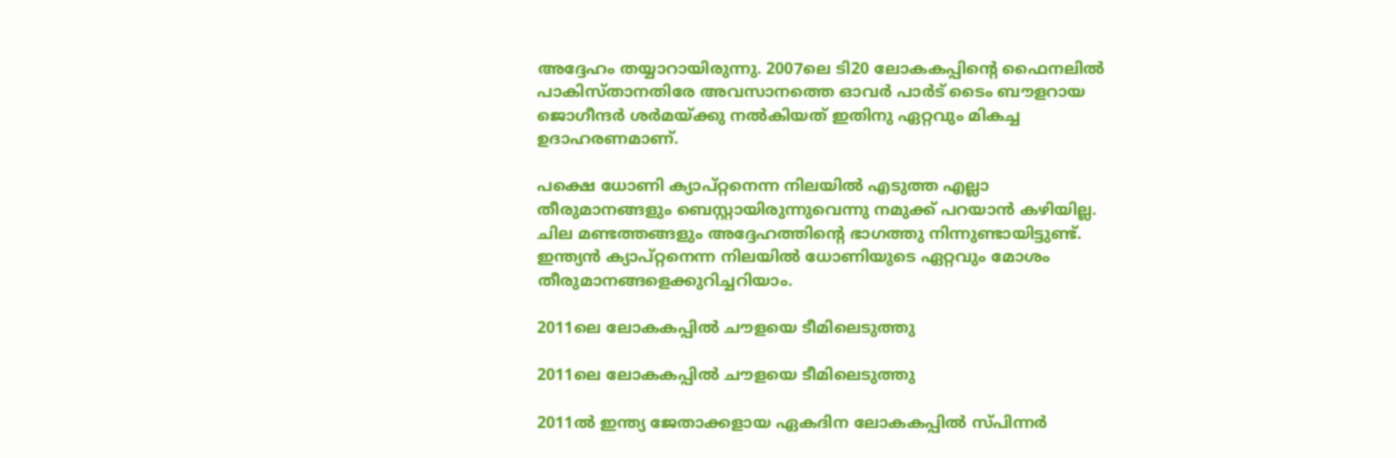അദ്ദേഹം തയ്യാറായിരുന്നു. 2007ലെ ടി20 ലോകകപ്പിന്റെ ഫൈനലില്‍ പാകിസ്താനതിരേ അവസാനത്തെ ഓവര്‍ പാര്‍ട് ടൈം ബൗളറായ ജൊഗീന്ദര്‍ ശര്‍മയ്ക്കു നല്‍കിയത് ഇതിനു ഏറ്റവും മികച്ച ഉദാഹരണമാണ്.

പക്ഷെ ധോണി ക്യാപ്റ്റനെന്ന നിലയില്‍ എടുത്ത എല്ലാ തീരുമാനങ്ങളും ബെസ്റ്റായിരുന്നുവെന്നു നമുക്ക് പറയാന്‍ കഴിയില്ല. ചില മണ്ടത്തങ്ങളും അദ്ദേഹത്തിന്റെ ഭാഗത്തു നിന്നുണ്ടായിട്ടുണ്ട്. ഇന്ത്യന്‍ ക്യാപ്റ്റനെന്ന നിലയില്‍ ധോണിയുടെ ഏറ്റവും മോശം തീരുമാനങ്ങളെക്കുറിച്ചറിയാം.

2011ലെ ലോകകപ്പില്‍ ചൗളയെ ടീമിലെടുത്തു

2011ലെ ലോകകപ്പില്‍ ചൗളയെ ടീമിലെടുത്തു

2011ല്‍ ഇന്ത്യ ജേതാക്കളായ ഏകദിന ലോകകപ്പില്‍ സ്പിന്നര്‍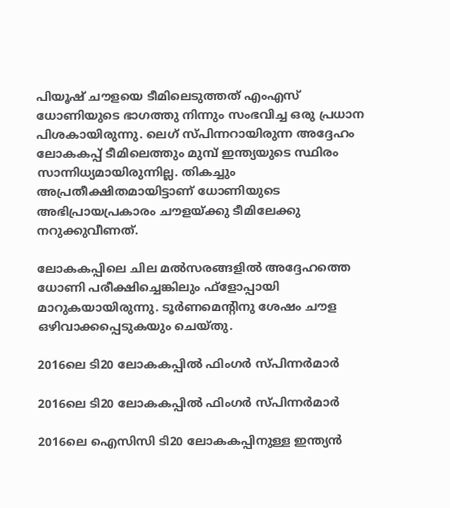പിയൂഷ് ചൗളയെ ടീമിലെടുത്തത് എംഎസ് ധോണിയുടെ ഭാഗത്തു നിന്നും സംഭവിച്ച ഒരു പ്രധാന പിശകായിരുന്നു. ലെഗ് സ്പിന്നറായിരുന്ന അദ്ദേഹം ലോകകപ്പ് ടീമിലെത്തും മുമ്പ് ഇന്ത്യയുടെ സ്ഥിരം സാന്നിധ്യമായിരുന്നില്ല. തികച്ചും അപ്രതീക്ഷിതമായിട്ടാണ് ധോണിയുടെ അഭിപ്രായപ്രകാരം ചൗളയ്ക്കു ടീമിലേക്കു നറുക്കുവീണത്.

ലോകകപ്പിലെ ചില മല്‍സരങ്ങളില്‍ അദ്ദേഹത്തെ ധോണി പരീക്ഷിച്ചെങ്കിലും ഫ്‌ളോപ്പായി മാറുകയായിരുന്നു. ടൂര്‍ണമെന്റിനു ശേഷം ചൗള ഒഴിവാക്കപ്പെടുകയും ചെയ്തു.

2016ലെ ടി20 ലോകകപ്പില്‍ ഫിംഗര്‍ സ്പിന്നര്‍മാര്‍

2016ലെ ടി20 ലോകകപ്പില്‍ ഫിംഗര്‍ സ്പിന്നര്‍മാര്‍

2016ലെ ഐസിസി ടി20 ലോകകപ്പിനുള്ള ഇന്ത്യന്‍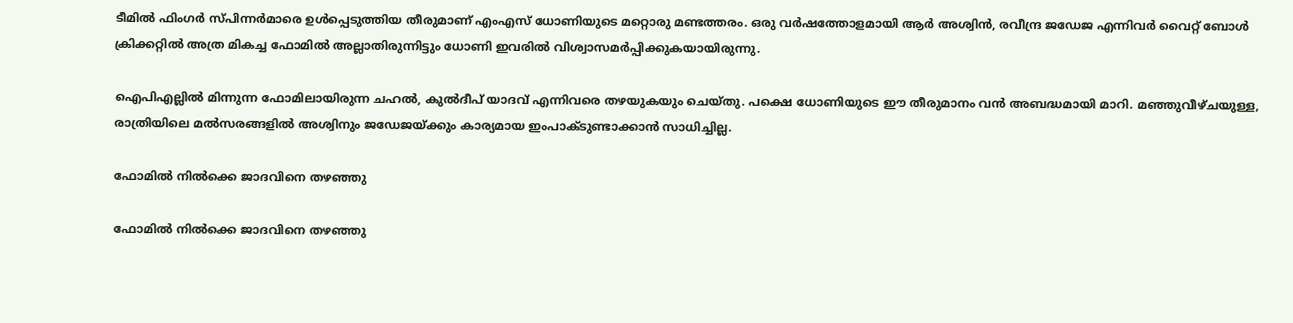ടീമില്‍ ഫിംഗര്‍ സ്പിന്നര്‍മാരെ ഉള്‍പ്പെടുത്തിയ തീരുമാണ് എംഎസ് ധോണിയുടെ മറ്റൊരു മണ്ടത്തരം. ഒരു വര്‍ഷത്തോളമായി ആര്‍ അശ്വിന്‍, രവീന്ദ്ര ജഡേജ എന്നിവര്‍ വൈറ്റ് ബോള്‍ ക്രിക്കറ്റില്‍ അത്ര മികച്ച ഫോമില്‍ അല്ലാതിരുന്നിട്ടും ധോണി ഇവരില്‍ വിശ്വാസമര്‍പ്പിക്കുകയായിരുന്നു.

ഐപിഎല്ലില്‍ മിന്നുന്ന ഫോമിലായിരുന്ന ചഹല്‍, കുല്‍ദീപ് യാദവ് എന്നിവരെ തഴയുകയും ചെയ്തു. പക്ഷെ ധോണിയുടെ ഈ തീരുമാനം വന്‍ അബദ്ധമായി മാറി. മഞ്ഞുവീഴ്ചയുള്ള, രാത്രിയിലെ മല്‍സരങ്ങളില്‍ അശ്വിനും ജഡേജയ്ക്കും കാര്യമായ ഇംപാക്ടുണ്ടാക്കാന്‍ സാധിച്ചില്ല.

ഫോമില്‍ നില്‍ക്കെ ജാദവിനെ തഴഞ്ഞു

ഫോമില്‍ നില്‍ക്കെ ജാദവിനെ തഴഞ്ഞു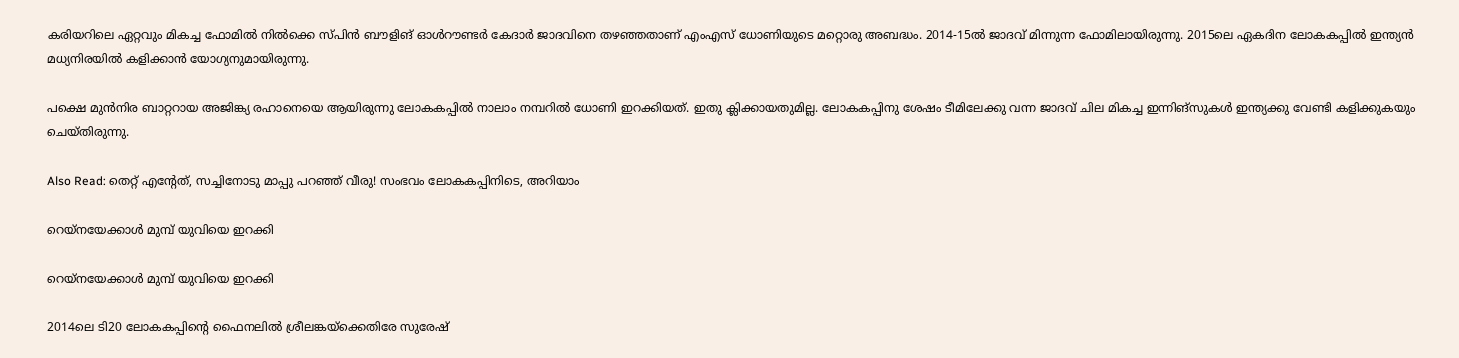കരിയറിലെ ഏറ്റവും മികച്ച ഫോമില്‍ നില്‍ക്കെ സ്പിന്‍ ബൗളിങ് ഓള്‍റൗണ്ടര്‍ കേദാര്‍ ജാദവിനെ തഴഞ്ഞതാണ് എംഎസ് ധോണിയുടെ മറ്റൊരു അബദ്ധം. 2014-15ല്‍ ജാദവ് മിന്നുന്ന ഫോമിലായിരുന്നു. 2015ലെ ഏകദിന ലോകകപ്പില്‍ ഇന്ത്യന്‍ മധ്യനിരയില്‍ കളിക്കാന്‍ യോഗ്യനുമായിരുന്നു.

പക്ഷെ മുന്‍നിര ബാറ്ററായ അജിങ്ക്യ രഹാനെയെ ആയിരുന്നു ലോകകപ്പില്‍ നാലാം നമ്പറില്‍ ധോണി ഇറക്കിയത്. ഇതു ക്ലിക്കായതുമില്ല. ലോകകപ്പിനു ശേഷം ടീമിലേക്കു വന്ന ജാദവ് ചില മികച്ച ഇന്നിങ്‌സുകള്‍ ഇന്ത്യക്കു വേണ്ടി കളിക്കുകയും ചെയ്തിരുന്നു.

Also Read: തെറ്റ് എന്റേത്, സച്ചിനോടു മാപ്പു പറഞ്ഞ് വീരു! സംഭവം ലോകകപ്പിനിടെ, അറിയാം

റെയ്‌നയേക്കാള്‍ മുമ്പ് യുവിയെ ഇറക്കി

റെയ്‌നയേക്കാള്‍ മുമ്പ് യുവിയെ ഇറക്കി

2014ലെ ടി20 ലോകകപ്പിന്റെ ഫൈനലില്‍ ശ്രീലങ്കയ്‌ക്കെതിരേ സുരേഷ്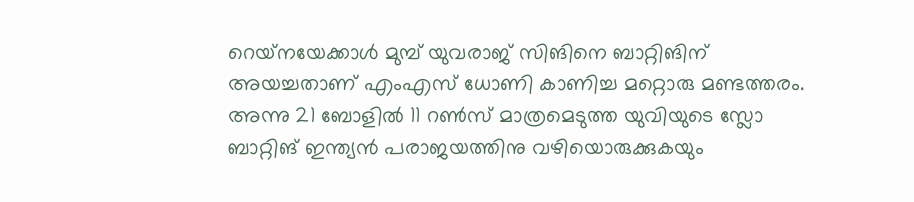റെയ്‌നയേക്കാള്‍ മുമ്പ് യുവരാജ് സിങിനെ ബാറ്റിങിന് അയച്ചതാണ് എംഎസ് ധോണി കാണിച്ച മറ്റൊരു മണ്ടത്തരം. അന്നു 21 ബോളില്‍ 11 റണ്‍സ് മാത്രമെടുത്ത യുവിയുടെ സ്ലോ ബാറ്റിങ് ഇന്ത്യന്‍ പരാജയത്തിനു വഴിയൊരുക്കുകയും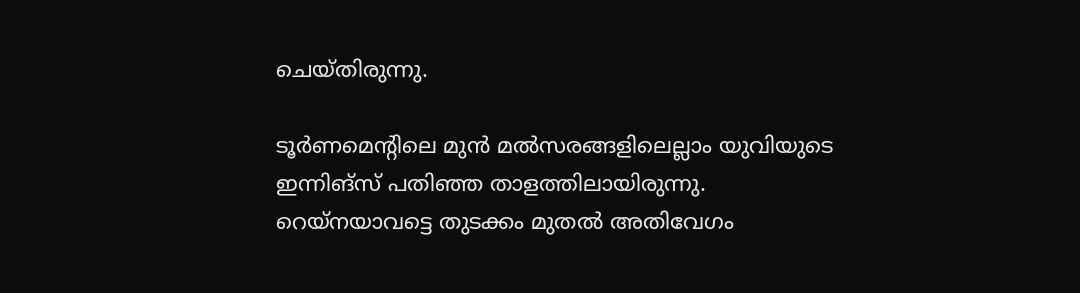ചെയ്തിരുന്നു.

ടൂര്‍ണമെന്റിലെ മുന്‍ മല്‍സരങ്ങളിലെല്ലാം യുവിയുടെ ഇന്നിങ്‌സ് പതിഞ്ഞ താളത്തിലായിരുന്നു. റെയ്‌നയാവട്ടെ തുടക്കം മുതല്‍ അതിവേഗം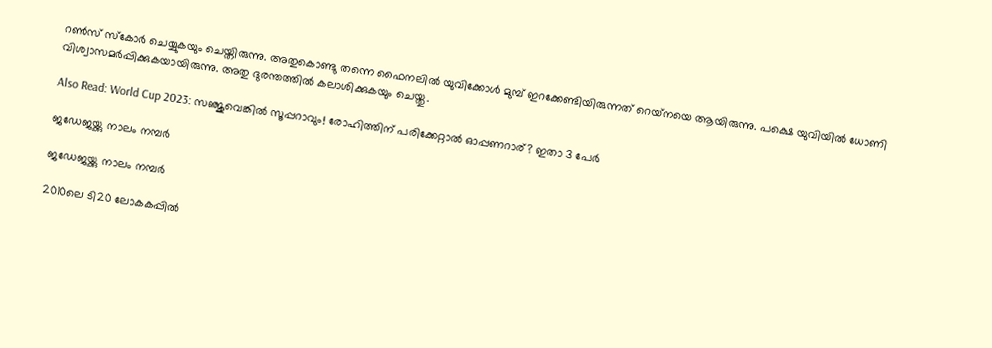റണ്‍സ് സ്‌കോര്‍ ചെയ്യുകയും ചെയ്തിരുന്നു. അതുകൊണ്ടു തന്നെ ഫൈനലില്‍ യുവിക്കോള്‍ മുമ്പ് ഇറക്കേണ്ടിയിരുന്നത് റെയ്‌നയെ ആയിരുന്നു. പക്ഷെ യുവിയില്‍ ധോണി വിശ്വാസമര്‍പ്പിക്കുകയായിരുന്നു. അതു ദുരന്തത്തില്‍ കലാശിക്കുകയും ചെയ്തു.

Also Read: World Cup 2023: സഞ്ജുവെങ്കില്‍ സൂപ്പറാവും! രോഹിത്തിന് പരിക്കേറ്റാല്‍ ഓപ്പണറാര്? ഇതാ 3 പേര്‍

ജഡേജയ്ക്കു നാലം നമ്പര്‍

ജഡേജയ്ക്കു നാലം നമ്പര്‍

2010ലെ ടി20 ലോകകപ്പില്‍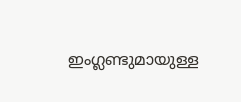ഇംഗ്ലണ്ടുമായുള്ള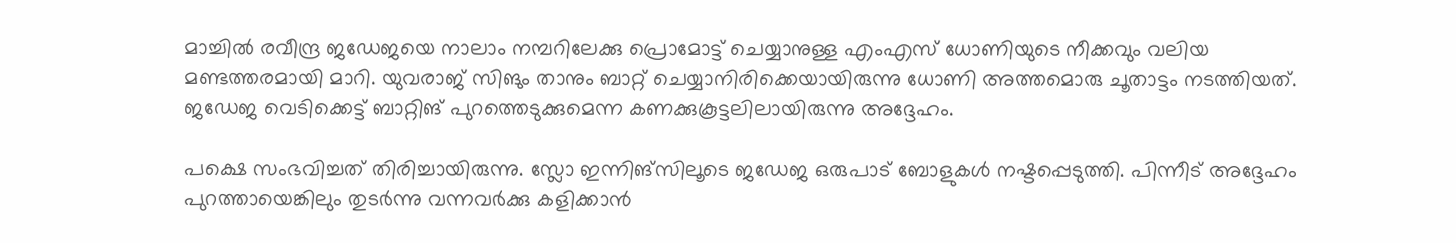മാച്ചില്‍ രവീന്ദ്ര ജഡേജയെ നാലാം നമ്പറിലേക്കു പ്രൊമോട്ട് ചെയ്യാനുള്ള എംഎസ് ധോണിയുടെ നീക്കവും വലിയ മണ്ടത്തരമായി മാറി. യുവരാജ് സിങും താനും ബാറ്റ് ചെയ്യാനിരിക്കെയായിരുന്നു ധോണി അത്തമൊരു ചൂതാട്ടം നടത്തിയത്. ജഡേജ വെടിക്കെട്ട് ബാറ്റിങ് പുറത്തെടുക്കുമെന്ന കണക്കുകൂട്ടലിലായിരുന്നു അദ്ദേഹം.

പക്ഷെ സംഭവിച്ചത് തിരിച്ചായിരുന്നു. സ്ലോ ഇന്നിങ്‌സിലൂടെ ജഡേജ ഒരുപാട് ബോളുകള്‍ നഷ്ടപ്പെടുത്തി. പിന്നീട് അദ്ദേഹം പുറത്തായെങ്കിലും തുടര്‍ന്നു വന്നവര്‍ക്കു കളിക്കാന്‍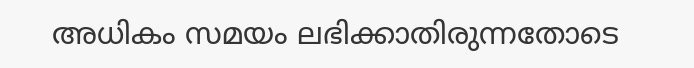അധികം സമയം ലഭിക്കാതിരുന്നതോടെ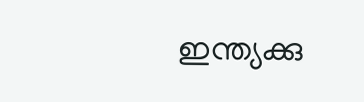ഇന്ത്യക്കു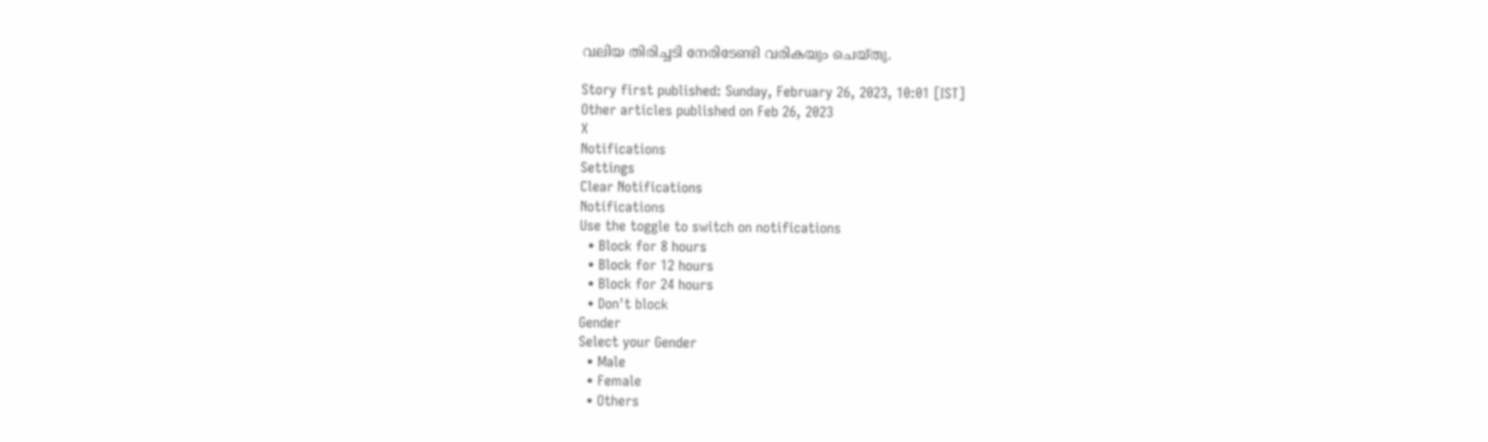വലിയ തിരിച്ചടി നേരിടേണ്ടി വരികയും ചെയ്തു.

Story first published: Sunday, February 26, 2023, 10:01 [IST]
Other articles published on Feb 26, 2023
X
Notifications
Settings
Clear Notifications
Notifications
Use the toggle to switch on notifications
  • Block for 8 hours
  • Block for 12 hours
  • Block for 24 hours
  • Don't block
Gender
Select your Gender
  • Male
  • Female
  • Others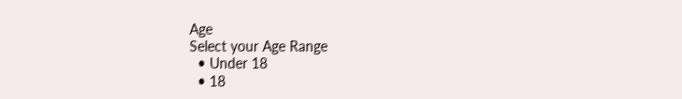Age
Select your Age Range
  • Under 18
  • 18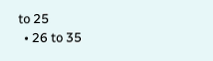to 25
  • 26 to 35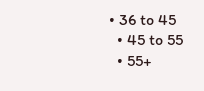• 36 to 45
  • 45 to 55
  • 55+